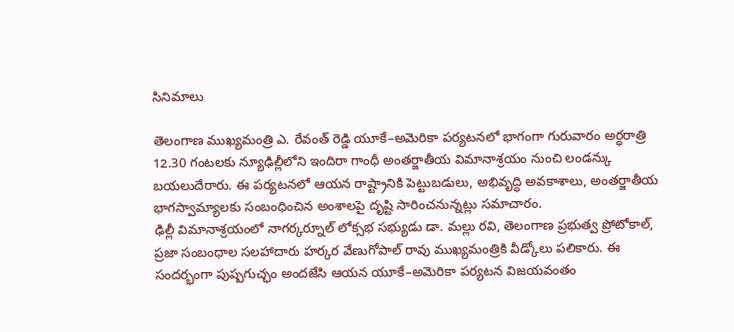సినిమాలు

తెలంగాణ ముఖ్యమంత్రి ఎ. రేవంత్ రెడ్డి యూకే–అమెరికా పర్యటనలో భాగంగా గురువారం అర్ధరాత్రి 12.30 గంటలకు న్యూఢిల్లీలోని ఇందిరా గాంధీ అంతర్జాతీయ విమానాశ్రయం నుంచి లండన్కు బయలుదేరారు. ఈ పర్యటనలో ఆయన రాష్ట్రానికి పెట్టుబడులు, అభివృద్ధి అవకాశాలు, అంతర్జాతీయ భాగస్వామ్యాలకు సంబంధించిన అంశాలపై దృష్టి సారించనున్నట్లు సమాచారం.
ఢిల్లీ విమానాశ్రయంలో నాగర్కర్నూల్ లోక్సభ సభ్యుడు డా. మల్లు రవి, తెలంగాణ ప్రభుత్వ ప్రోటోకాల్, ప్రజా సంబంధాల సలహాదారు హర్కర వేణుగోపాల్ రావు ముఖ్యమంత్రికి వీడ్కోలు పలికారు. ఈ సందర్భంగా పుష్పగుచ్ఛం అందజేసి ఆయన యూకే–అమెరికా పర్యటన విజయవంతం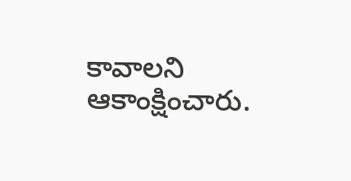కావాలని ఆకాంక్షించారు.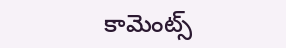కామెంట్స్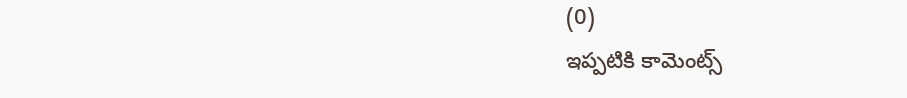(0)
ఇప్పటికి కామెంట్స్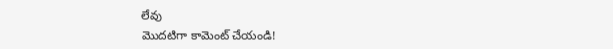లేవు
మొదటిగా కామెంట్ చేయండి!